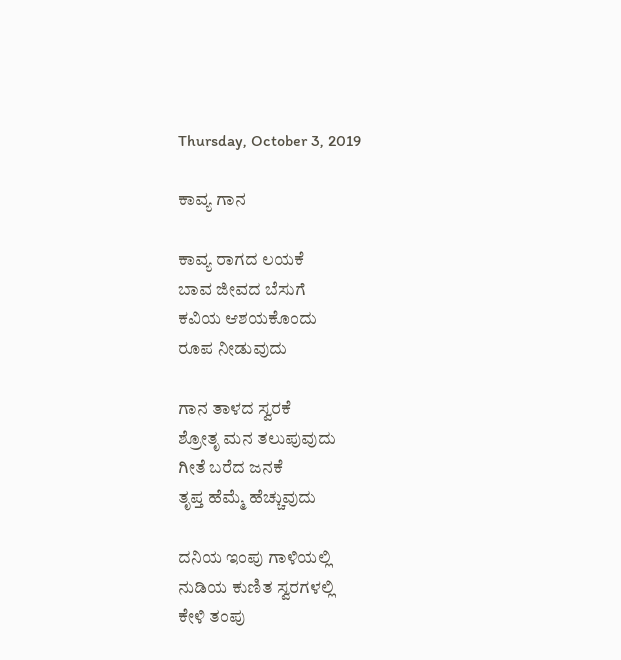Thursday, October 3, 2019

ಕಾವ್ಯ ಗಾನ

ಕಾವ್ಯ ರಾಗದ ಲಯಕೆ
ಬಾವ ಜೀವದ ಬೆಸುಗೆ
ಕವಿಯ ಆಶಯಕೊಂದು
ರೂಪ ನೀಡುವುದು

ಗಾನ ತಾಳದ ಸ್ವರಕೆ
ಶ್ರೋತೃ ಮನ ತಲುಪುವುದು
ಗೀತೆ ಬರೆದ ಜನಕೆ
ತೃಪ್ತ ಹೆಮ್ಮೆ ಹೆಚ್ಚುವುದು

ದನಿಯ ಇಂಪು ಗಾಳಿಯಲ್ಲಿ
ನುಡಿಯ ಕುಣಿತ ಸ್ವರಗಳಲ್ಲಿ
ಕೇಳಿ ತಂಪು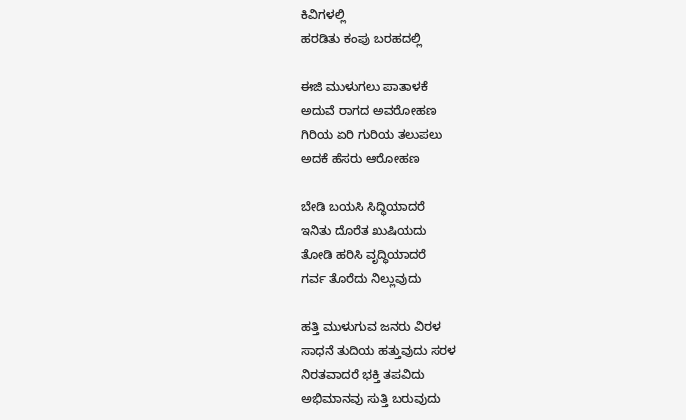ಕಿವಿಗಳಲ್ಲಿ
ಹರಡಿತು ಕಂಪು ಬರಹದಲ್ಲಿ

ಈಜಿ ಮುಳುಗಲು ಪಾತಾಳಕೆ
ಅದುವೆ ರಾಗದ ಅವರೋಹಣ
ಗಿರಿಯ ಏರಿ ಗುರಿಯ ತಲುಪಲು
ಅದಕೆ ಹೆಸರು ಆರೋಹಣ

ಬೇಡಿ ಬಯಸಿ ಸಿದ್ಧಿಯಾದರೆ
ಇನಿತು ದೊರೆತ ಖುಷಿಯದು
ತೋಡಿ ಹರಿಸಿ ವೃದ್ಧಿಯಾದರೆ
ಗರ್ವ ತೊರೆದು ನಿಲ್ಲುವುದು

ಹತ್ತಿ ಮುಳುಗುವ ಜನರು ವಿರಳ
ಸಾಧನೆ ತುದಿಯ ಹತ್ತುವುದು ಸರಳ
ನಿರತವಾದರೆ ಭಕ್ತಿ ತಪವಿದು
ಅಭಿಮಾನವು ಸುತ್ತಿ ಬರುವುದು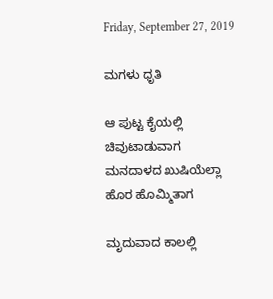Friday, September 27, 2019

ಮಗಳು ಧೃತಿ

ಆ ಪುಟ್ಟ ಕೈಯಲ್ಲಿ
ಚಿವುಟಾಡುವಾಗ
ಮನದಾಳದ ಖುಷಿಯೆಲ್ಲಾ
ಹೊರ ಹೊಮ್ಮಿತಾಗ

ಮೃದುವಾದ ಕಾಲಲ್ಲಿ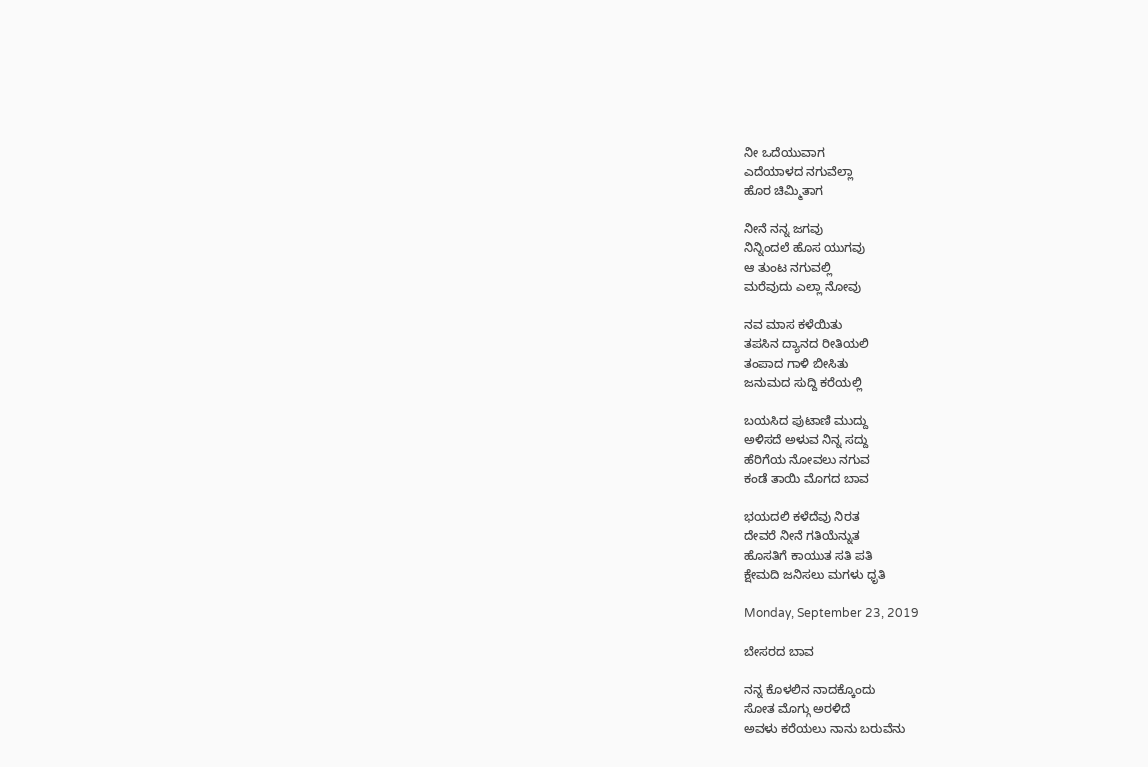ನೀ ಒದೆಯುವಾಗ
ಎದೆಯಾಳದ ನಗುವೆಲ್ಲಾ
ಹೊರ ಚಿಮ್ಮಿತಾಗ

ನೀನೆ ನನ್ನ ಜಗವು
ನಿನ್ನಿಂದಲೆ ಹೊಸ ಯುಗವು
ಆ ತುಂಟ ನಗುವಲ್ಲಿ
ಮರೆವುದು ಎಲ್ಲಾ ನೋವು

ನವ ಮಾಸ ಕಳೆಯಿತು
ತಪಸಿನ ದ್ಯಾನದ ರೀತಿಯಲಿ
ತಂಪಾದ ಗಾಳಿ ಬೀಸಿತು
ಜನುಮದ ಸುದ್ದಿ ಕರೆಯಲ್ಲಿ

ಬಯಸಿದ ಪುಟಾಣಿ ಮುದ್ದು
ಅಳಿಸದೆ ಅಳುವ ನಿನ್ನ ಸದ್ದು
ಹೆರಿಗೆಯ ನೋವಲು ನಗುವ
ಕಂಡೆ ತಾಯಿ ಮೊಗದ ಬಾವ

ಭಯದಲಿ ಕಳೆದೆವು ನಿರತ
ದೇವರೆ ನೀನೆ ಗತಿಯೆನ್ನುತ
ಹೊಸತಿಗೆ ಕಾಯುತ ಸತಿ ಪತಿ
ಕ್ಷೇಮದಿ ಜನಿಸಲು ಮಗಳು ಧೃತಿ

Monday, September 23, 2019

ಬೇಸರದ ಬಾವ

ನನ್ನ ಕೊಳಲಿನ ನಾದಕ್ಕೊಂದು
ಸೋತ ಮೊಗ್ಗು ಅರಳಿದೆ
ಅವಳು ಕರೆಯಲು ನಾನು ಬರುವೆನು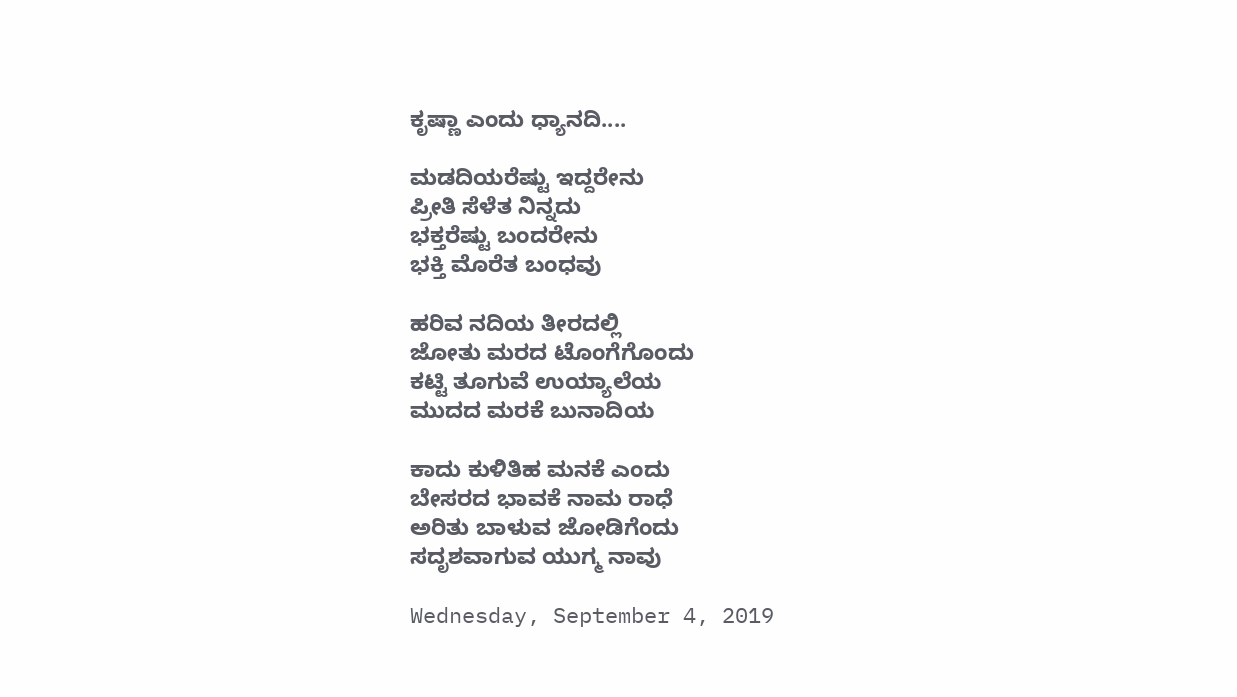ಕೃಷ್ಣಾ ಎಂದು ಧ್ಯಾನದಿ....

ಮಡದಿಯರೆಷ್ಟು ಇದ್ದರೇನು
ಪ್ರೀತಿ ಸೆಳೆತ ನಿನ್ನದು
ಭಕ್ತರೆಷ್ಟು ಬಂದರೇನು
ಭಕ್ತಿ ಮೊರೆತ ಬಂಧವು

ಹರಿವ ನದಿಯ ತೀರದಲ್ಲಿ
ಜೋತು ಮರದ ಟೊಂಗೆಗೊಂದು
ಕಟ್ಟಿ ತೂಗುವೆ ಉಯ್ಯಾಲೆಯ
ಮುದದ ಮರಕೆ ಬುನಾದಿಯ

ಕಾದು ಕುಳಿತಿಹ ಮನಕೆ ಎಂದು
ಬೇಸರದ ಭಾವಕೆ ನಾಮ ರಾಧೆ
ಅರಿತು ಬಾಳುವ ಜೋಡಿಗೆಂದು
ಸದೃಶವಾಗುವ ಯುಗ್ಮ ನಾವು

Wednesday, September 4, 2019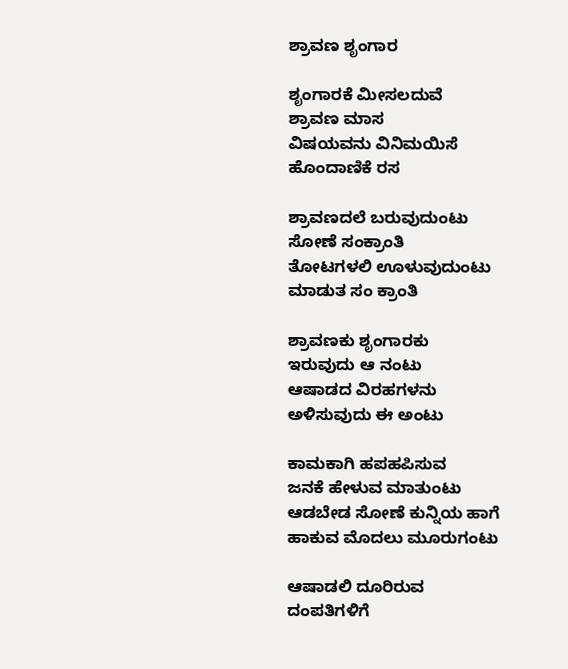ಶ್ರಾವಣ ಶೃಂಗಾರ

ಶೃಂಗಾರಕೆ ಮೀಸಲದುವೆ
ಶ್ರಾವಣ ಮಾಸ
ವಿಷಯವನು ವಿನಿಮಯಿಸೆ
ಹೊಂದಾಣಿಕೆ ರಸ

ಶ್ರಾವಣದಲೆ ಬರುವುದುಂಟು
ಸೋಣೆ ಸಂಕ್ರಾಂತಿ
ತೋಟಗಳಲಿ ಊಳುವುದುಂಟು
ಮಾಡುತ ಸಂ ಕ್ರಾಂತಿ

ಶ್ರಾವಣಕು ಶೃಂಗಾರಕು
ಇರುವುದು ಆ ನಂಟು
ಆಷಾಡದ ವಿರಹಗಳನು
ಅಳಿಸುವುದು ಈ ಅಂಟು

ಕಾಮಕಾಗಿ ಹಪಹಪಿಸುವ
ಜನಕೆ ಹೇಳುವ ಮಾತುಂಟು
ಆಡಬೇಡ ಸೋಣೆ ಕುನ್ನಿಯ ಹಾಗೆ
ಹಾಕುವ ಮೊದಲು ಮೂರುಗಂಟು

ಆಷಾಡಲಿ ದೂರಿರುವ
ದಂಪತಿಗಳಿಗೆ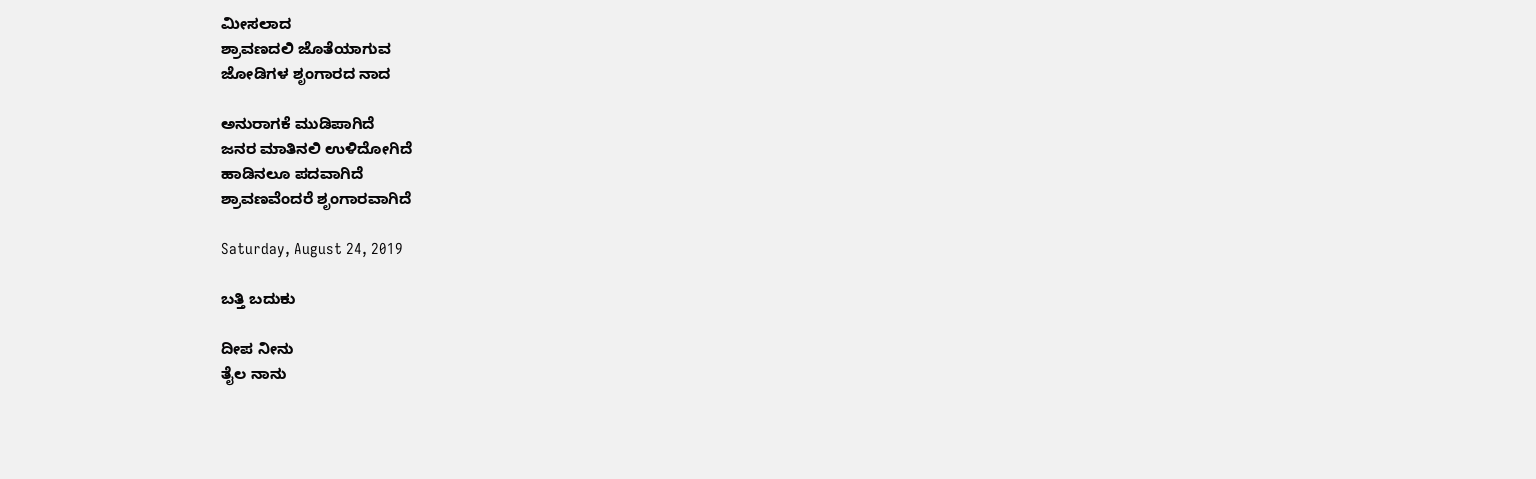ಮೀಸಲಾದ
ಶ್ರಾವಣದಲಿ ಜೊತೆಯಾಗುವ
ಜೋಡಿಗಳ ಶೃಂಗಾರದ ನಾದ

ಅನುರಾಗಕೆ ಮುಡಿಪಾಗಿದೆ
ಜನರ ಮಾತಿನಲಿ ಉಳಿದೋಗಿದೆ
ಹಾಡಿನಲೂ ಪದವಾಗಿದೆ
ಶ್ರಾವಣವೆಂದರೆ ಶೃಂಗಾರವಾಗಿದೆ

Saturday, August 24, 2019

ಬತ್ತಿ ಬದುಕು

ದೀಪ ನೀನು
ತೈಲ ನಾನು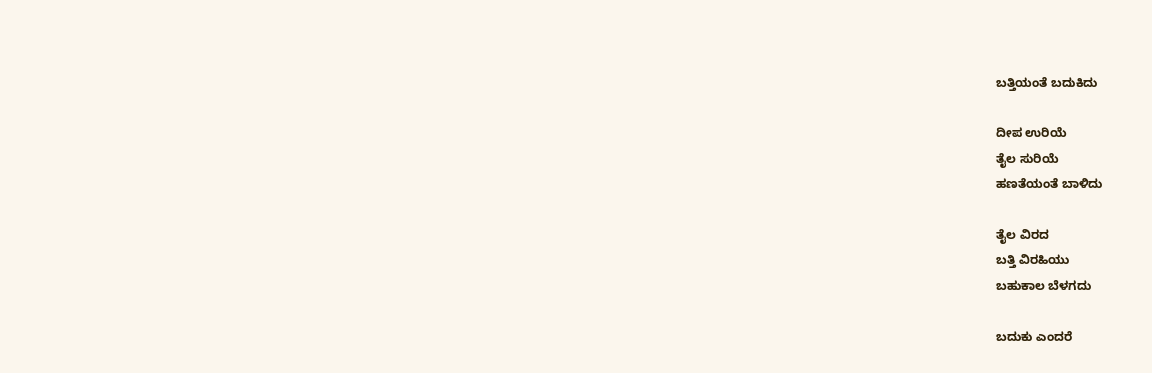ಬತ್ತಿಯಂತೆ ಬದುಕಿದು

ದೀಪ ಉರಿಯೆ
ತೈಲ ಸುರಿಯೆ
ಹಣತೆಯಂತೆ ಬಾಳಿದು

ತೈಲ ವಿರದ
ಬತ್ತಿ ವಿರಹಿಯು
ಬಹುಕಾಲ ಬೆಳಗದು

ಬದುಕು ಎಂದರೆ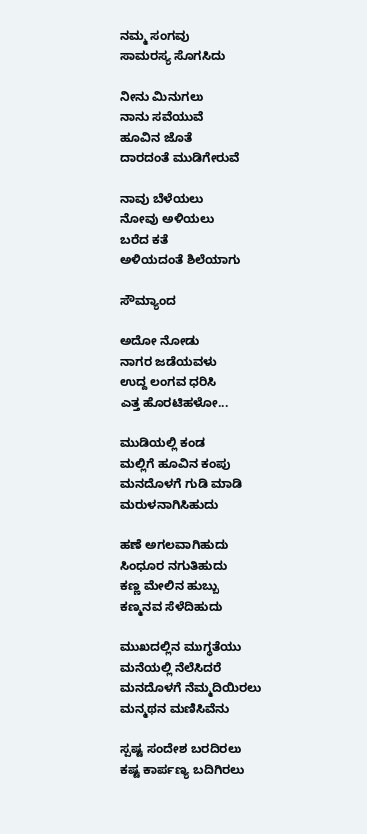ನಮ್ಮ ಸಂಗವು
ಸಾಮರಸ್ಯ ಸೊಗಸಿದು

ನೀನು ಮಿನುಗಲು
ನಾನು ಸವೆಯುವೆ
ಹೂವಿನ ಜೊತೆ
ದಾರದಂತೆ ಮುಡಿಗೇರುವೆ

ನಾವು ಬೆಳೆಯಲು
ನೋವು ಅಳಿಯಲು
ಬರೆದ ಕತೆ
ಅಳಿಯದಂತೆ ಶಿಲೆಯಾಗು

ಸೌಮ್ಯಾಂದ

ಅದೋ ನೋಡು
ನಾಗರ ಜಡೆಯವಳು
ಉದ್ದ ಲಂಗವ ಧರಿಸಿ
ಎತ್ತ ಹೊರಟಿಹಳೋ...

ಮುಡಿಯಲ್ಲಿ ಕಂಡ
ಮಲ್ಲಿಗೆ ಹೂವಿನ ಕಂಪು
ಮನದೊಳಗೆ ಗುಡಿ ಮಾಡಿ
ಮರುಳನಾಗಿಸಿಹುದು

ಹಣೆ ಅಗಲವಾಗಿಹುದು
ಸಿಂಧೂರ ನಗುತಿಹುದು
ಕಣ್ಣ ಮೇಲಿನ ಹುಬ್ಬು
ಕಣ್ಮನವ ಸೆಳೆದಿಹುದು

ಮುಖದಲ್ಲಿನ ಮುಗ್ಧತೆಯು
ಮನೆಯಲ್ಲಿ ನೆಲೆಸಿದರೆ
ಮನದೊಳಗೆ ನೆಮ್ಮದಿಯಿರಲು
ಮನ್ಮಥನ ಮಣಿಸಿವೆನು

ಸ್ಪಷ್ಟ ಸಂದೇಶ ಬರದಿರಲು
ಕಷ್ಟ ಕಾರ್ಪಣ್ಯ ಬದಿಗಿರಲು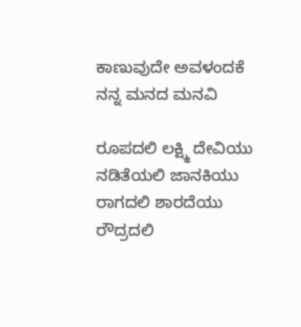ಕಾಣುವುದೇ ಅವಳಂದಕೆ
ನನ್ನ ಮನದ ಮನವಿ

ರೂಪದಲಿ ಲಕ್ಷ್ಮಿ ದೇವಿಯು
ನಡಿತೆಯಲಿ ಜಾನಕಿಯು
ರಾಗದಲಿ ಶಾರದೆಯು
ರೌದ್ರದಲಿ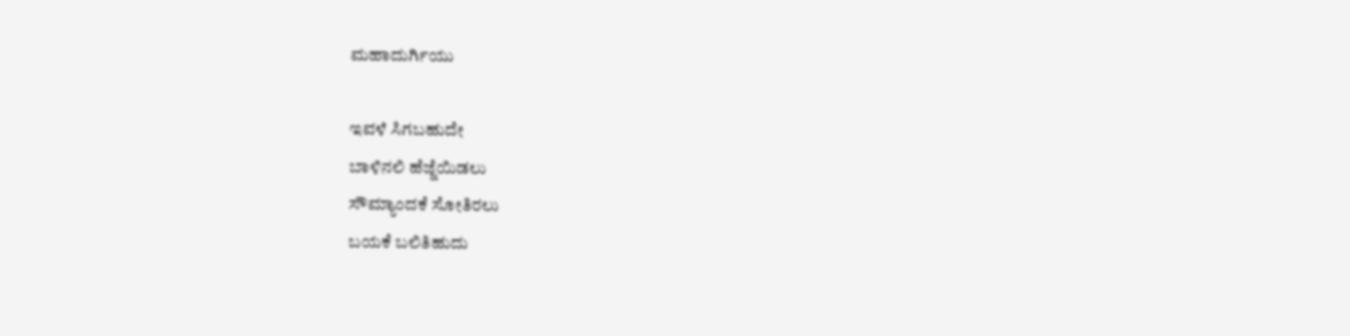ಮಹಾದುರ್ಗಿಯು

ಇವಳೆ ಸಿಗಬಹುದೇ
ಬಾಳಿನಲಿ ಹೆಜ್ಜೆಯಿಡಲು
ಸೌಮ್ಯಾಂದಕೆ ಸೋತಿರಲು
ಬಯಕೆ ಬಲಿತಿಹುದು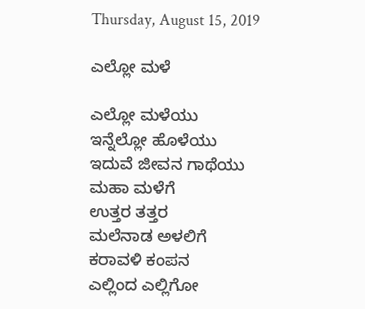Thursday, August 15, 2019

ಎಲ್ಲೋ ಮಳೆ

ಎಲ್ಲೋ ಮಳೆಯು
ಇನ್ನೆಲ್ಲೋ ಹೊಳೆಯು
ಇದುವೆ ಜೀವನ ಗಾಥೆಯು
ಮಹಾ ಮಳೆಗೆ
ಉತ್ತರ ತತ್ತರ
ಮಲೆನಾಡ ಅಳಲಿಗೆ
ಕರಾವಳಿ ಕಂಪನ
ಎಲ್ಲಿಂದ ಎಲ್ಲಿಗೋ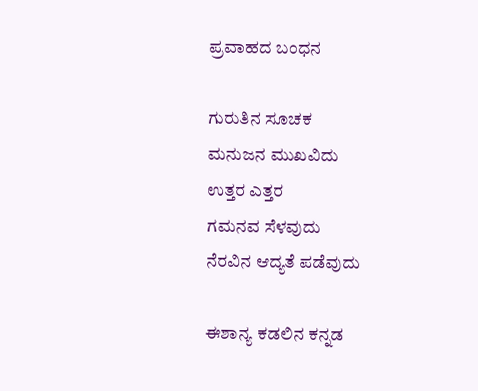ಪ್ರವಾಹದ ಬಂಧನ

ಗುರುತಿನ ಸೂಚಕ
ಮನುಜನ ಮುಖವಿದು
ಉತ್ತರ ಎತ್ತರ
ಗಮನವ ಸೆಳವುದು
ನೆರವಿನ ಆದ್ಯತೆ ಪಡೆವುದು

ಈಶಾನ್ಯ ಕಡಲಿನ ಕನ್ನಡ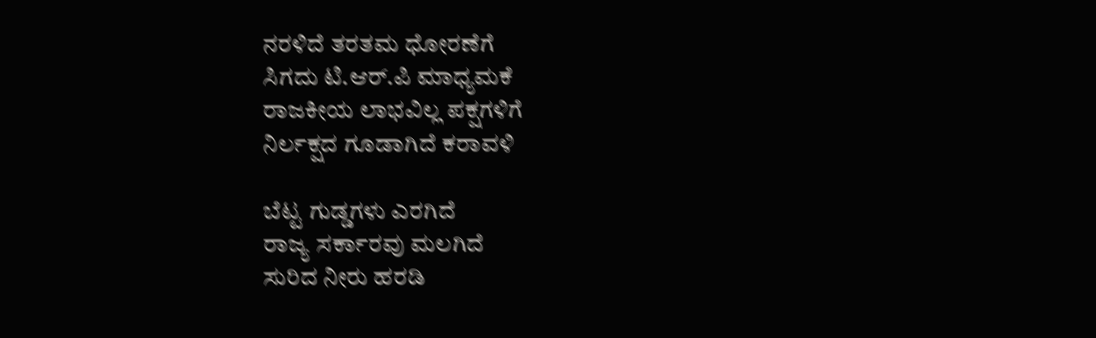ನರಳಿದೆ ತರತಮ ಧೋರಣೆಗೆ
ಸಿಗದು ಟಿ.ಆರ್.ಪಿ ಮಾಧ್ಯಮಕೆ
ರಾಜಕೀಯ ಲಾಭವಿಲ್ಲ ಪಕ್ಷಗಳಿಗೆ
ನಿರ್ಲಕ್ಷದ ಗೂಡಾಗಿದೆ ಕರಾವಳಿ

ಬೆಟ್ಟ ಗುಡ್ಡಗಳು ಎರಗಿದೆ
ರಾಜ್ಯ ಸರ್ಕಾರವು ಮಲಗಿದೆ
ಸುರಿದ ನೀರು ಹರಡಿ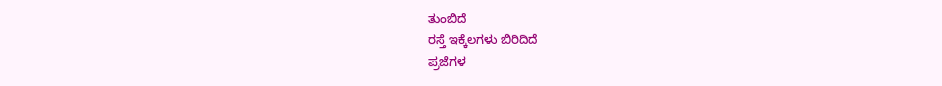ತುಂಬಿದೆ
ರಸ್ತೆ ಇಕ್ಕೆಲಗಳು ಬಿರಿದಿದೆ
ಪ್ರಜೆಗಳ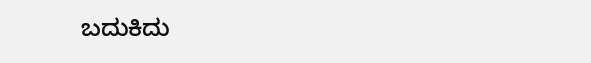ಬದುಕಿದು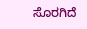ಸೊರಗಿದೆ